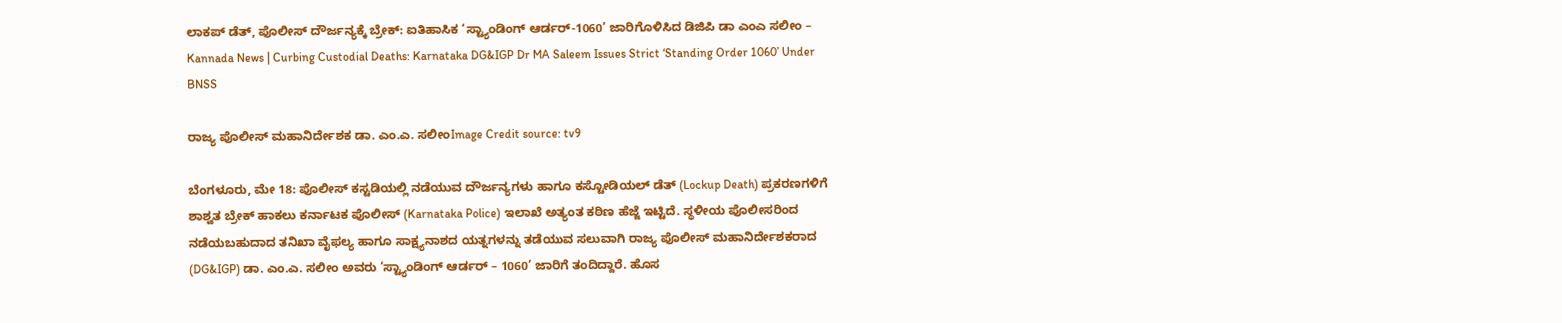ಲಾಕಪ್ ಡೆತ್, ಪೊಲೀಸ್ ದೌರ್ಜನ್ಯಕ್ಕೆ ಬ್ರೇಕ್: ಐತಿಹಾಸಿಕ ‘ಸ್ಟ್ಯಾಂಡಿಂಗ್ ಆರ್ಡರ್-1060’ ಜಾರಿಗೊಳಿಸಿದ ಡಿಜಿಪಿ ಡಾ ಎಂಎ ಸಲೀಂ – Kannada News | Curbing Custodial Deaths: Karnataka DG&IGP Dr MA Saleem Issues Strict ‘Standing Order 1060’ Under BNSS

ರಾಜ್ಯ ಪೊಲೀಸ್ ಮಹಾನಿರ್ದೇಶಕ ಡಾ. ಎಂ.ಎ. ಸಲೀಂImage Credit source: tv9

ಬೆಂಗಳೂರು, ಮೇ 18: ಪೊಲೀಸ್ ಕಸ್ಟಡಿಯಲ್ಲಿ ನಡೆಯುವ ದೌರ್ಜನ್ಯಗಳು ಹಾಗೂ ಕಸ್ಟೋಡಿಯಲ್ ಡೆತ್ (Lockup Death) ಪ್ರಕರಣಗಳಿಗೆ ಶಾಶ್ವತ ಬ್ರೇಕ್ ಹಾಕಲು ಕರ್ನಾಟಕ ಪೊಲೀಸ್ (Karnataka Police) ಇಲಾಖೆ ಅತ್ಯಂತ ಕಠಿಣ ಹೆಜ್ಜೆ ಇಟ್ಟಿದೆ. ಸ್ಥಳೀಯ ಪೊಲೀಸರಿಂದ ನಡೆಯಬಹುದಾದ ತನಿಖಾ ವೈಫಲ್ಯ ಹಾಗೂ ಸಾಕ್ಷ್ಯನಾಶದ ಯತ್ನಗಳನ್ನು ತಡೆಯುವ ಸಲುವಾಗಿ ರಾಜ್ಯ ಪೊಲೀಸ್ ಮಹಾನಿರ್ದೇಶಕರಾದ (DG&IGP) ಡಾ. ಎಂ.ಎ. ಸಲೀಂ ಅವರು ‘ಸ್ಟ್ಯಾಂಡಿಂಗ್ ಆರ್ಡರ್ – 1060’ ಜಾರಿಗೆ ತಂದಿದ್ದಾರೆ. ಹೊಸ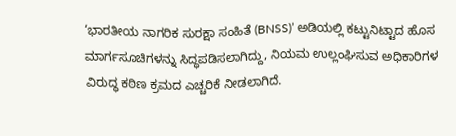‘ಭಾರತೀಯ ನಾಗರಿಕ ಸುರಕ್ಷಾ ಸಂಹಿತೆ (BNSS)’ ಅಡಿಯಲ್ಲಿ ಕಟ್ಟುನಿಟ್ಟಾದ ಹೊಸ ಮಾರ್ಗಸೂಚಿಗಳನ್ನು ಸಿದ್ಧಪಡಿಸಲಾಗಿದ್ದು, ನಿಯಮ ಉಲ್ಲಂಘಿಸುವ ಅಧಿಕಾರಿಗಳ ವಿರುದ್ಧ ಕಠಿಣ ಕ್ರಮದ ಎಚ್ಚರಿಕೆ ನೀಡಲಾಗಿದೆ.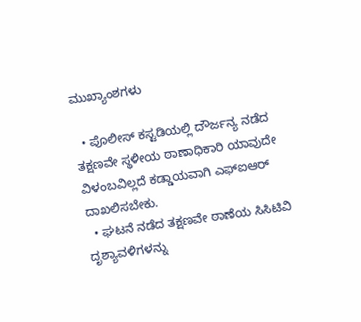ಮುಖ್ಯಾಂಶಗಳು

  • ಪೊಲೀಸ್ ಕಸ್ಟಡಿಯಲ್ಲಿ ದೌರ್ಜನ್ಯ ನಡೆದ ತಕ್ಷಣವೇ ಸ್ಥಳೀಯ ಠಾಣಾಧಿಕಾರಿ ಯಾವುದೇ ವಿಳಂಬವಿಲ್ಲದೆ ಕಡ್ಡಾಯವಾಗಿ ಎಫ್‌ಐಆರ್ ದಾಖಲಿಸಬೇಕು.
  • ಘಟನೆ ನಡೆದ ತಕ್ಷಣವೇ ಠಾಣೆಯ ಸಿಸಿಟಿವಿ ದೃಶ್ಯಾವಳಿಗಳನ್ನು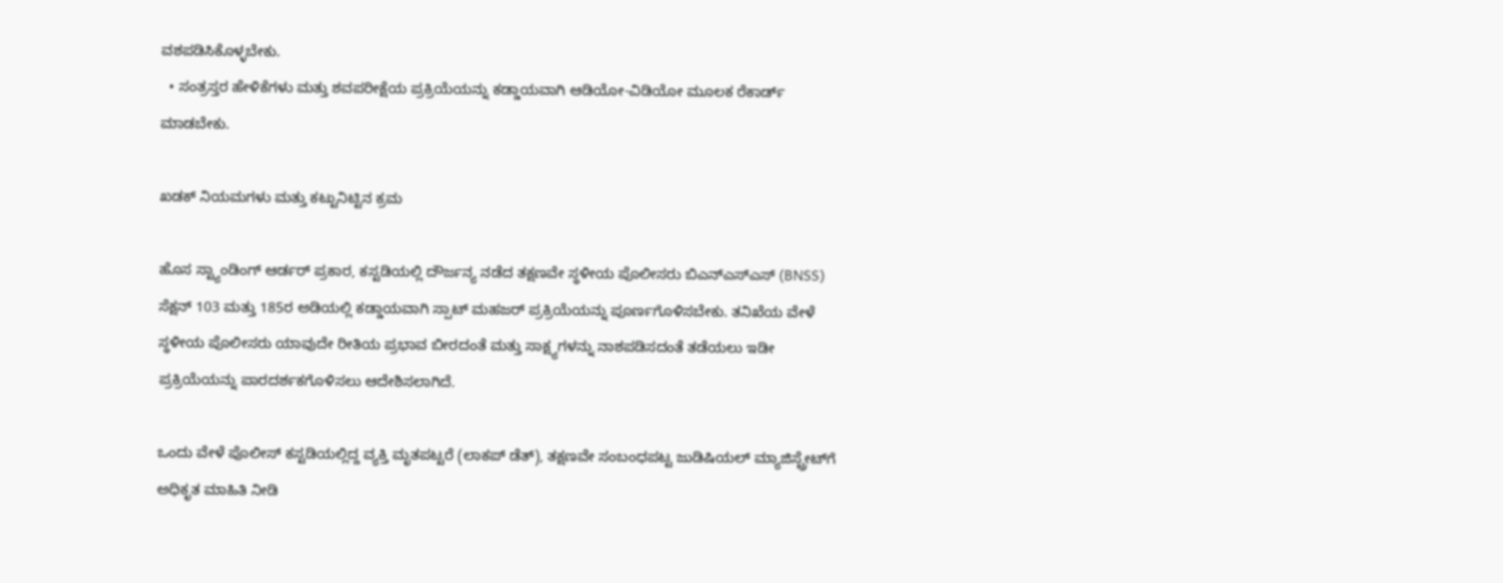ವಶಪಡಿಸಿಕೊಳ್ಳಬೇಕು.
  • ಸಂತ್ರಸ್ತರ ಹೇಳಿಕೆಗಳು ಮತ್ತು ಶವಪರೀಕ್ಷೆಯ ಪ್ರಕ್ರಿಯೆಯನ್ನು ಕಡ್ಡಾಯವಾಗಿ ಆಡಿಯೋ-ವಿಡಿಯೋ ಮೂಲಕ ರೆಕಾರ್ಡ್ ಮಾಡಬೇಕು.

ಖಡಕ್ ನಿಯಮಗಳು ಮತ್ತು ಕಟ್ಟುನಿಟ್ಟಿನ ಕ್ರಮ

ಹೊಸ ಸ್ಟ್ಯಾಂಡಿಂಗ್ ಆರ್ಡರ್ ಪ್ರಕಾರ, ಕಸ್ಟಡಿಯಲ್ಲಿ ದೌರ್ಜನ್ಯ ನಡೆದ ತಕ್ಷಣವೇ ಸ್ಥಳೀಯ ಪೊಲೀಸರು ಬಿಎನ್‌ಎಸ್ಎಸ್ (BNSS) ಸೆಕ್ಷನ್ 103 ಮತ್ತು 185ರ ಅಡಿಯಲ್ಲಿ ಕಡ್ಡಾಯವಾಗಿ ಸ್ಪಾಟ್ ಮಹಜರ್ ಪ್ರಕ್ರಿಯೆಯನ್ನು ಪೂರ್ಣಗೊಳಿಸಬೇಕು. ತನಿಖೆಯ ವೇಳೆ ಸ್ಥಳೀಯ ಪೊಲೀಸರು ಯಾವುದೇ ರೀತಿಯ ಪ್ರಭಾವ ಬೀರದಂತೆ ಮತ್ತು ಸಾಕ್ಷ್ಯಗಳನ್ನು ನಾಶಪಡಿಸದಂತೆ ತಡೆಯಲು ಇಡೀ ಪ್ರಕ್ರಿಯೆಯನ್ನು ಪಾರದರ್ಶಕಗೊಳಿಸಲು ಆದೇಶಿಸಲಾಗಿದೆ.

ಒಂದು ವೇಳೆ ಪೊಲೀಸ್ ಕಸ್ಟಡಿಯಲ್ಲಿದ್ದ ವ್ಯಕ್ತಿ ಮೃತಪಟ್ಟರೆ (ಲಾಕಪ್ ಡೆತ್), ತಕ್ಷಣವೇ ಸಂಬಂಧಪಟ್ಟ ಜುಡಿಷಿಯಲ್ ಮ್ಯಾಜಿಸ್ಟ್ರೇಟ್‌ಗೆ ಅಧಿಕೃತ ಮಾಹಿತಿ ನೀಡಿ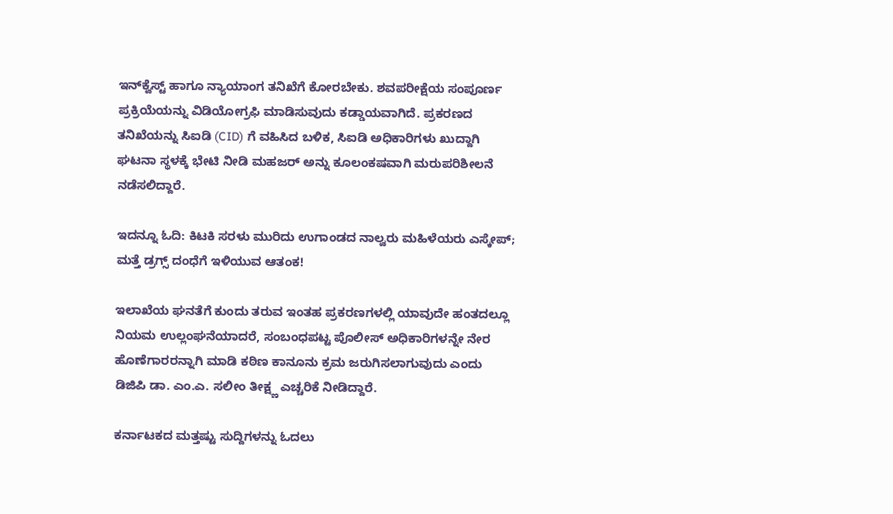ಇನ್‌ಕ್ವೆಸ್ಟ್ ಹಾಗೂ ನ್ಯಾಯಾಂಗ ತನಿಖೆಗೆ ಕೋರಬೇಕು. ಶವಪರೀಕ್ಷೆಯ ಸಂಪೂರ್ಣ ಪ್ರಕ್ರಿಯೆಯನ್ನು ವಿಡಿಯೋಗ್ರಫಿ ಮಾಡಿಸುವುದು ಕಡ್ಡಾಯವಾಗಿದೆ. ಪ್ರಕರಣದ ತನಿಖೆಯನ್ನು ಸಿಐಡಿ (CID) ಗೆ ವಹಿಸಿದ ಬಳಿಕ, ಸಿಐಡಿ ಅಧಿಕಾರಿಗಳು ಖುದ್ದಾಗಿ ಘಟನಾ ಸ್ಥಳಕ್ಕೆ ಭೇಟಿ ನೀಡಿ ಮಹಜರ್ ಅನ್ನು ಕೂಲಂಕಷವಾಗಿ ಮರುಪರಿಶೀಲನೆ ನಡೆಸಲಿದ್ದಾರೆ.

ಇದನ್ನೂ ಓದಿ: ಕಿಟಕಿ ಸರಳು ಮುರಿದು ಉಗಾಂಡದ ನಾಲ್ವರು ಮಹಿಳೆಯರು ಎಸ್ಕೇಪ್; ಮತ್ತೆ ಡ್ರಗ್ಸ್ ದಂಧೆಗೆ ಇಳಿಯುವ ಆತಂಕ!

ಇಲಾಖೆಯ ಘನತೆಗೆ ಕುಂದು ತರುವ ಇಂತಹ ಪ್ರಕರಣಗಳಲ್ಲಿ ಯಾವುದೇ ಹಂತದಲ್ಲೂ ನಿಯಮ ಉಲ್ಲಂಘನೆಯಾದರೆ, ಸಂಬಂಧಪಟ್ಟ ಪೊಲೀಸ್ ಅಧಿಕಾರಿಗಳನ್ನೇ ನೇರ ಹೊಣೆಗಾರರನ್ನಾಗಿ ಮಾಡಿ ಕಠಿಣ ಕಾನೂನು ಕ್ರಮ ಜರುಗಿಸಲಾಗುವುದು ಎಂದು ಡಿಜಿಪಿ ಡಾ. ಎಂ.ಎ. ಸಲೀಂ ತೀಕ್ಷ್ಣ ಎಚ್ಚರಿಕೆ ನೀಡಿದ್ದಾರೆ.

ಕರ್ನಾಟಕದ ಮತ್ತಷ್ಟು ಸುದ್ದಿಗಳನ್ನು ಓದಲು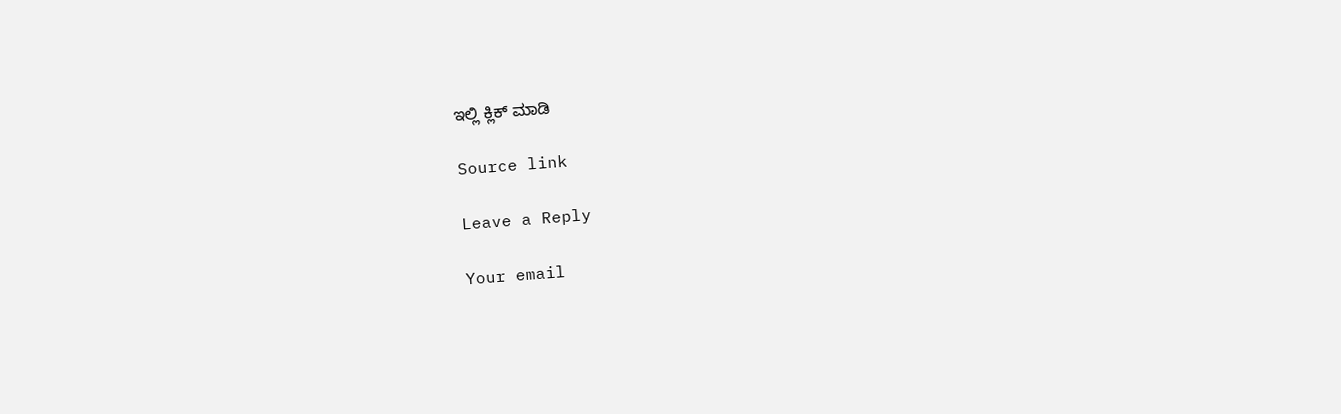ಇಲ್ಲಿ ಕ್ಲಿಕ್ ಮಾಡಿ

Source link

Leave a Reply

Your email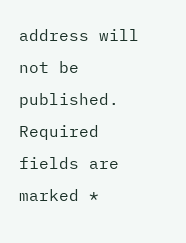address will not be published. Required fields are marked *